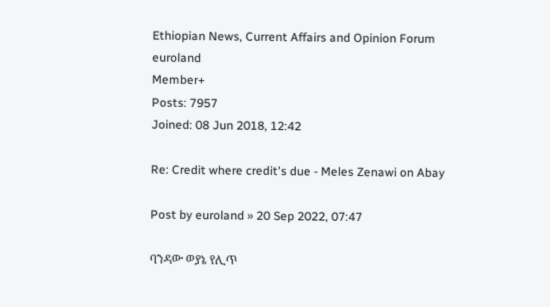Ethiopian News, Current Affairs and Opinion Forum
euroland
Member+
Posts: 7957
Joined: 08 Jun 2018, 12:42

Re: Credit where credit's due - Meles Zenawi on Abay

Post by euroland » 20 Sep 2022, 07:47

ባንዳው ወያኔ የሊጥ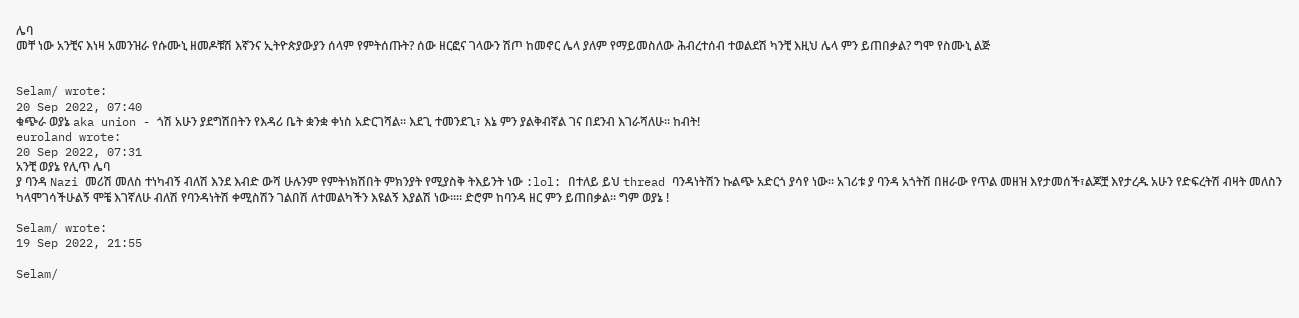ሌባ
መቸ ነው አንቺና እነዛ አመንዝራ የሱሙኒ ዘመዶቹሽ እኛንና ኢትዮጵያውያን ሰላም የምትሰጡት? ሰው ዘርፎና ገላውን ሽጦ ከመኖር ሌላ ያለም የማይመስለው ሕብረተሰብ ተወልደሽ ካንቺ እዚህ ሌላ ምን ይጠበቃል? ግሞ የስሙኒ ልጅ


Selam/ wrote:
20 Sep 2022, 07:40
ቁጭራ ወያኔ aka union - ጎሽ አሁን ያደግሽበትን የእዳሪ ቤት ቋንቋ ቀነስ አድርገሻል። እደጊ ተመንደጊ፣ እኔ ምን ያልቅብኛል ገና በደንብ እገራሻለሁ። ከብት!
euroland wrote:
20 Sep 2022, 07:31
አንቺ ወያኔ የሊጥ ሌባ
ያ ባንዳ Nazi መሪሽ መለስ ተነካብኝ ብለሽ እንደ እብድ ውሻ ሁሉንም የምትነክሽበት ምክንያት የሚያስቅ ትእይንት ነው :lol: በተለይ ይህ thread ባንዳነትሽን ኩልጭ አድርጎ ያሳየ ነው። አገሪቱ ያ ባንዳ አጎትሽ በዘራው የጥል መዘዝ እየታመሰች፣ልጆቿ እየታረዱ አሁን የድፍረትሽ ብዛት መለስን ካላሞገሳችሁልኝ ሞቼ እገኛለሁ ብለሽ የባንዳነትሽ ቀሚስሽን ገልበሽ ለተመልካችን እዩልኝ እያልሽ ነው።። ድሮም ከባንዳ ዘር ምን ይጠበቃል። ግም ወያኔ !

Selam/ wrote:
19 Sep 2022, 21:55

Selam/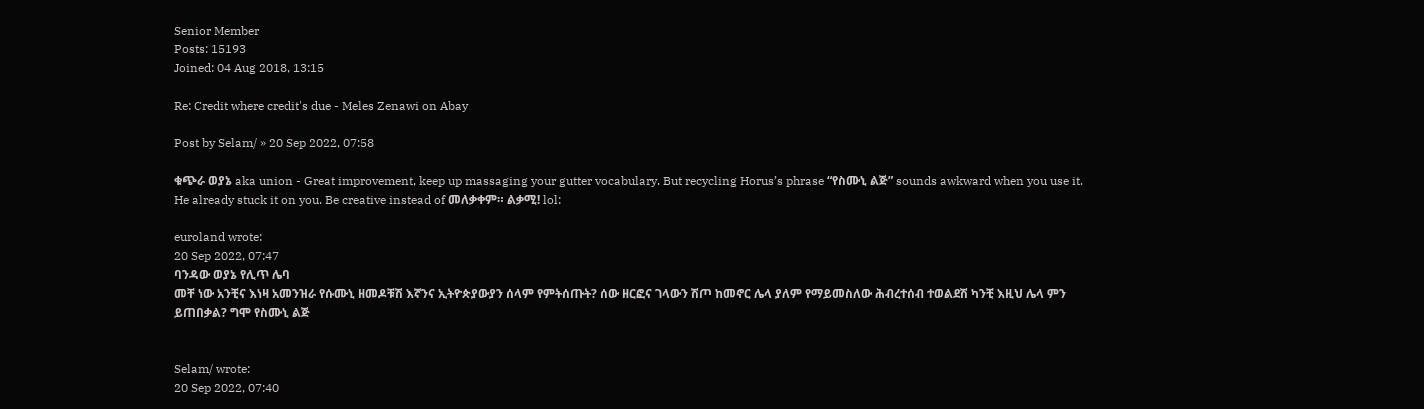Senior Member
Posts: 15193
Joined: 04 Aug 2018, 13:15

Re: Credit where credit's due - Meles Zenawi on Abay

Post by Selam/ » 20 Sep 2022, 07:58

ቁጭራ ወያኔ aka union - Great improvement, keep up massaging your gutter vocabulary. But recycling Horus’s phrase “የስሙኒ ልጅ” sounds awkward when you use it. He already stuck it on you. Be creative instead of መለቃቀም። ልቃሚ! lol:

euroland wrote:
20 Sep 2022, 07:47
ባንዳው ወያኔ የሊጥ ሌባ
መቸ ነው አንቺና እነዛ አመንዝራ የሱሙኒ ዘመዶቹሽ እኛንና ኢትዮጵያውያን ሰላም የምትሰጡት? ሰው ዘርፎና ገላውን ሽጦ ከመኖር ሌላ ያለም የማይመስለው ሕብረተሰብ ተወልደሽ ካንቺ እዚህ ሌላ ምን ይጠበቃል? ግሞ የስሙኒ ልጅ


Selam/ wrote:
20 Sep 2022, 07:40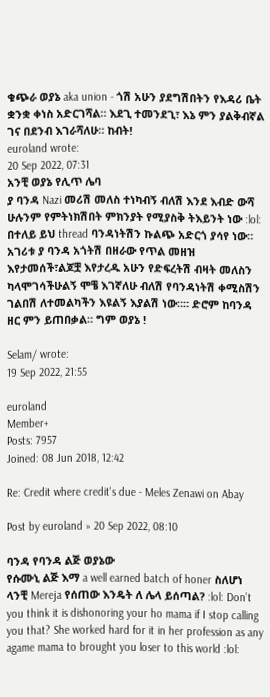ቁጭራ ወያኔ aka union - ጎሽ አሁን ያደግሽበትን የእዳሪ ቤት ቋንቋ ቀነስ አድርገሻል። እደጊ ተመንደጊ፣ እኔ ምን ያልቅብኛል ገና በደንብ እገራሻለሁ። ከብት!
euroland wrote:
20 Sep 2022, 07:31
አንቺ ወያኔ የሊጥ ሌባ
ያ ባንዳ Nazi መሪሽ መለስ ተነካብኝ ብለሽ እንደ እብድ ውሻ ሁሉንም የምትነክሽበት ምክንያት የሚያስቅ ትእይንት ነው :lol: በተለይ ይህ thread ባንዳነትሽን ኩልጭ አድርጎ ያሳየ ነው። አገሪቱ ያ ባንዳ አጎትሽ በዘራው የጥል መዘዝ እየታመሰች፣ልጆቿ እየታረዱ አሁን የድፍረትሽ ብዛት መለስን ካላሞገሳችሁልኝ ሞቼ እገኛለሁ ብለሽ የባንዳነትሽ ቀሚስሽን ገልበሽ ለተመልካችን እዩልኝ እያልሽ ነው።። ድሮም ከባንዳ ዘር ምን ይጠበቃል። ግም ወያኔ !

Selam/ wrote:
19 Sep 2022, 21:55

euroland
Member+
Posts: 7957
Joined: 08 Jun 2018, 12:42

Re: Credit where credit's due - Meles Zenawi on Abay

Post by euroland » 20 Sep 2022, 08:10

ባንዳ የባንዳ ልጅ ወያኔው
የሱሙኒ ልጅ እማ a well earned batch of honer ስለሆነ ላንቺ Mereja የሰጠው እንዴት ለ ሌላ ይሰጣል? :lol: Don’t you think it is dishonoring your ho mama if I stop calling you that? She worked hard for it in her profession as any agame mama to brought you loser to this world :lol: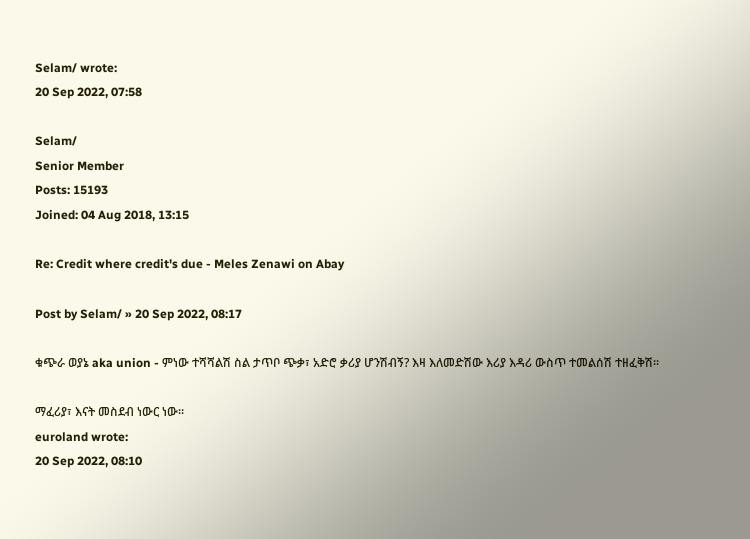Selam/ wrote:
20 Sep 2022, 07:58

Selam/
Senior Member
Posts: 15193
Joined: 04 Aug 2018, 13:15

Re: Credit where credit's due - Meles Zenawi on Abay

Post by Selam/ » 20 Sep 2022, 08:17

ቁጭራ ወያኔ aka union - ምነው ተሻሻልሽ ስል ታጥቦ ጭቃ፣ አድሮ ቃሪያ ሆንሽብኝ? እዛ እለመድሽው እሪያ እዳሪ ውስጥ ተመልሰሽ ተዘፈቅሽ።

ማፈሪያ፣ እናት መስደብ ነውር ነው።
euroland wrote:
20 Sep 2022, 08:10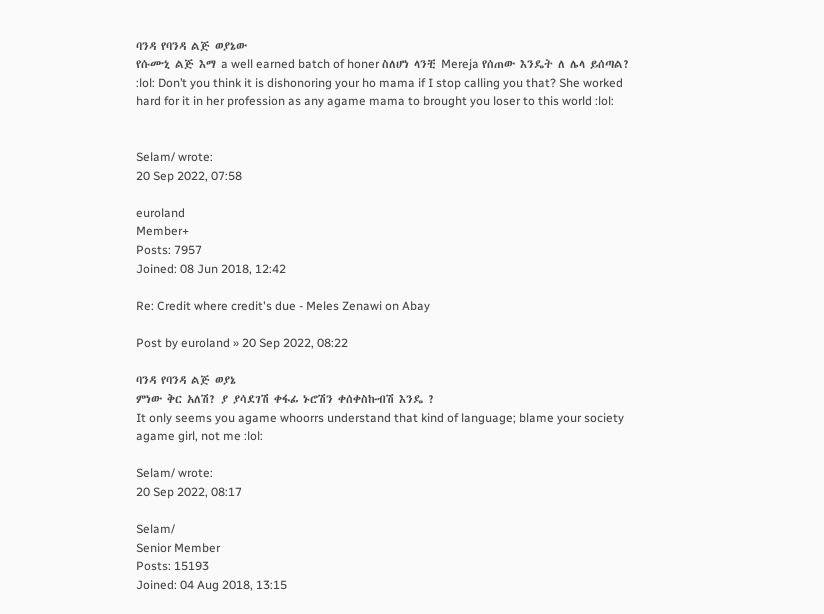ባንዳ የባንዳ ልጅ ወያኔው
የሱሙኒ ልጅ እማ a well earned batch of honer ስለሆነ ላንቺ Mereja የሰጠው እንዴት ለ ሌላ ይሰጣል? :lol: Don’t you think it is dishonoring your ho mama if I stop calling you that? She worked hard for it in her profession as any agame mama to brought you loser to this world :lol:


Selam/ wrote:
20 Sep 2022, 07:58

euroland
Member+
Posts: 7957
Joined: 08 Jun 2018, 12:42

Re: Credit where credit's due - Meles Zenawi on Abay

Post by euroland » 20 Sep 2022, 08:22

ባንዳ የባንዳ ልጅ ወያኔ
ምነው ቅር አለሽ? ያ ያሳደገሽ ቀፋፊ ኑሮሽን ቀሰቀስኩብሽ እንዴ ?
It only seems you agame whoorrs understand that kind of language; blame your society agame girl, not me :lol:

Selam/ wrote:
20 Sep 2022, 08:17

Selam/
Senior Member
Posts: 15193
Joined: 04 Aug 2018, 13:15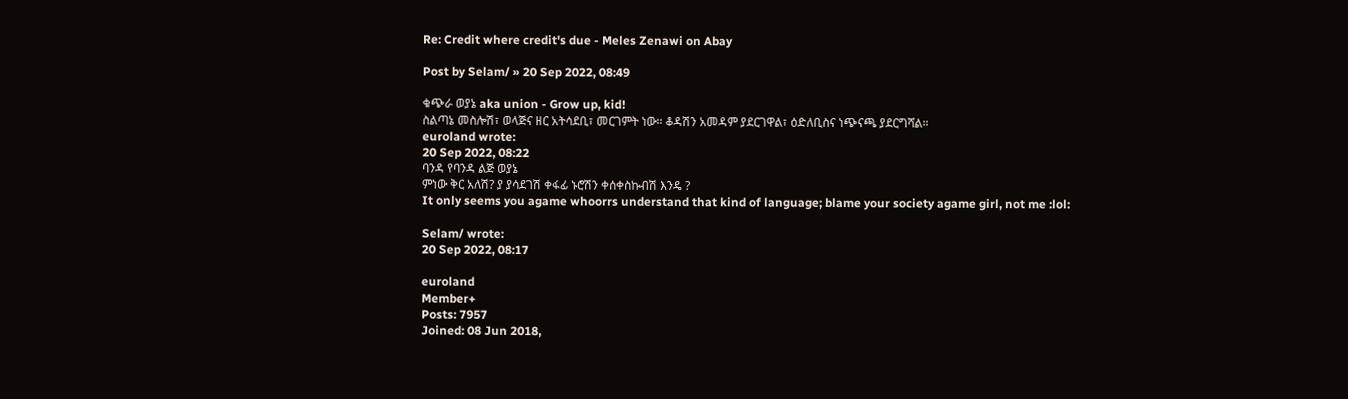Re: Credit where credit's due - Meles Zenawi on Abay

Post by Selam/ » 20 Sep 2022, 08:49

ቁጭራ ወያኔ aka union - Grow up, kid!
ስልጣኔ መስሎሽ፣ ወላጅና ዘር አትሳደቢ፣ መርገምት ነው። ቆዳሽን አመዳም ያደርገዋል፣ ዕድለቢስና ነጭናጫ ያደርግሻል።
euroland wrote:
20 Sep 2022, 08:22
ባንዳ የባንዳ ልጅ ወያኔ
ምነው ቅር አለሽ? ያ ያሳደገሽ ቀፋፊ ኑሮሽን ቀሰቀስኩብሽ እንዴ ?
It only seems you agame whoorrs understand that kind of language; blame your society agame girl, not me :lol:

Selam/ wrote:
20 Sep 2022, 08:17

euroland
Member+
Posts: 7957
Joined: 08 Jun 2018,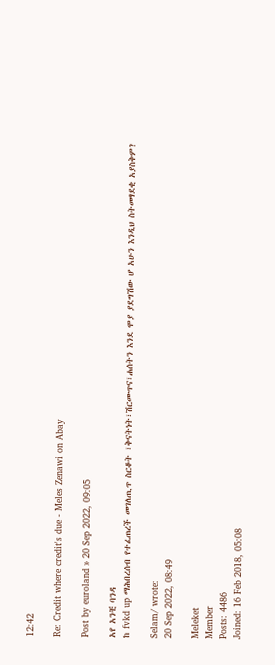12:42

Re: Credit where credit's due - Meles Zenawi on Abay

Post by euroland » 20 Sep 2022, 09:05

አየ አንቺ ባንዳ
ከ fvkd up ማሕበረሰብ የተፈጠረች መገለጢጥ ስርቆት ፣ቅናትነት፣ሽርሙጥና፣ሐሰትን እንደ ሞያ ያደግሽው ሆ አሁን እንዲህ ስትመፃደቂ አያስቅም?

Selam/ wrote:
20 Sep 2022, 08:49

Meleket
Member
Posts: 4486
Joined: 16 Feb 2018, 05:08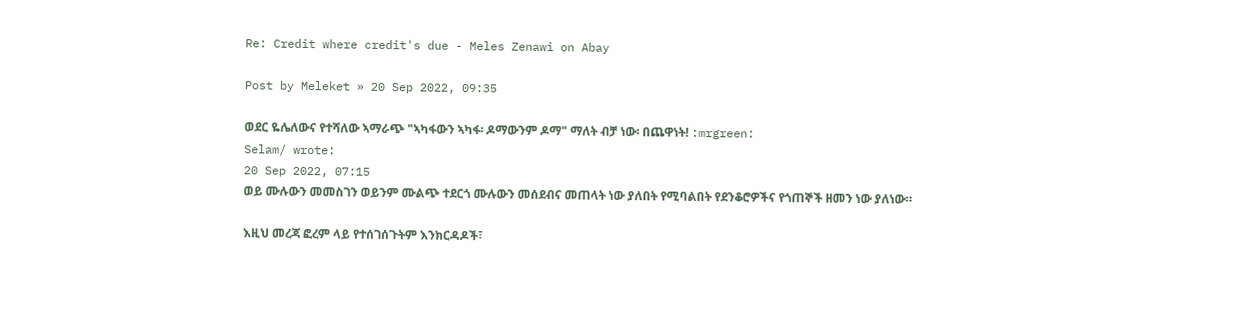Re: Credit where credit's due - Meles Zenawi on Abay

Post by Meleket » 20 Sep 2022, 09:35

ወደር ዬሌለውና የተሻለው ኣማራጭ "ኣካፋውን ኣካፋ፡ ዶማውንም ዶማ" ማለት ብቻ ነው፡ በጨዋነት! :mrgreen:
Selam/ wrote:
20 Sep 2022, 07:15
ወይ ሙሉውን መመስገን ወይንም ሙልጭ ተደርጎ ሙሉውን መሰደብና መጠላት ነው ያለበት የሚባልበት የደንቆሮዎችና የጎጠኞች ዘመን ነው ያለነው።

እዚህ መረጃ ፎረም ላይ የተሰገሰጉትም እንክርዳዶች፣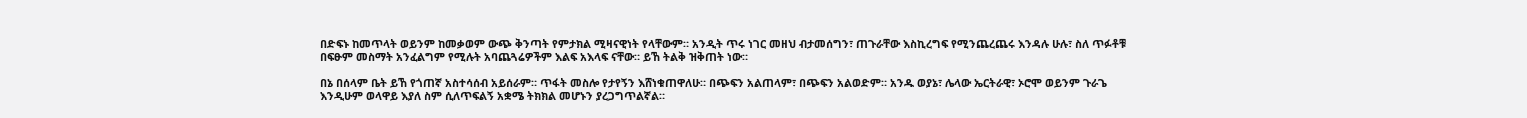በድፍኑ ከመጥላት ወይንም ከመቃወም ውጭ ቅንጣት የምታክል ሚዛናዊነት የላቸውም። አንዲት ጥሩ ነገር መዘህ ብታመሰግን፣ ጠጉራቸው እስኪረግፍ የሚንጨረጨሩ እንዳሉ ሁሉ፣ ስለ ጥፉቶቹ በፍፁም መስማት አንፈልግም የሚሉት አባጨጓሬዎችም እልፍ አእላፍ ናቸው። ይኸ ትልቅ ዝቅጠት ነው።

በኔ በሰላም ቤት ይኸ የጎጠኛ አስተሳሰብ አይሰራም። ጥፋት መስሎ የታየኝን እሸነቁጠዋለሁ። በጭፍን አልጠላም፣ በጭፍን አልወድም። አንዱ ወያኔ፣ ሌላው ኤርትራዊ፣ ኦሮሞ ወይንም ጉራጌ እንዲሁም ወላዋይ እያለ ስም ሲለጥፍልኝ አቋሜ ትክክል መሆኑን ያረጋግጥልኛል።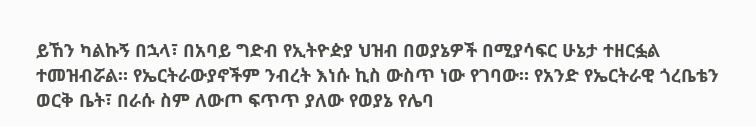ይኸን ካልኩኝ በኋላ፣ በአባይ ግድብ የኢትዮዽያ ህዝብ በወያኔዎች በሚያሳፍር ሁኔታ ተዘርፏል ተመዝብሯል። የኤርትራውያኖችም ንብረት እነሱ ኪስ ውስጥ ነው የገባው። የአንድ የኤርትራዊ ጎረቤቴን ወርቅ ቤት፣ በራሱ ስም ለውጦ ፍጥጥ ያለው የወያኔ የሌባ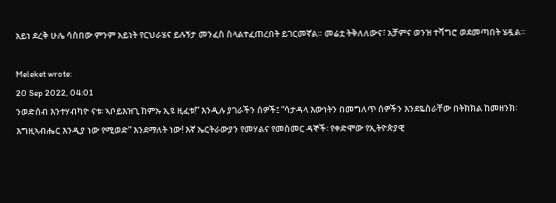አይነ ደረቅ ሁሌ ሳስበው ምንም አይነት የርህራሄና ይሉኝታ መንፈስ ስላልተፈጠረበት ይገርመኛል። መሬቷ ትቅለለውና፣ አቻምና ወንዝ ተሻግሮ ወደመጣበት ሄዷል።

Meleket wrote:
20 Sep 2022, 04:01
ንወድሰብ እንተሃብካዮ ናቱ፡ ኣቦይእዝጊ ከምኡ ኢዩ ዚፈቱ!” እንዲሉ ያገራችን ሰዎች፤ “ሳታዳላ እውነትን በመግለጥ ሰዎችን እንደዬስራቸው በትክክል ከመዘንክ፡ እግዚኣብሔር እንዲያ ነው የሚወድ” እንደማለት ነው! እኛ ኤርትራውያን የመሃልና የመስመር ዳኞች፡ የቀድሞው የኢትዮጵያዊ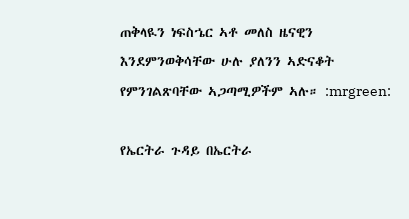ጠቅላዪን ነፍስኄር ኣቶ መለስ ዜናዊን እንደምንወቅሳቸው ሁሉ ያለንን ኣድናቆት የምንገልጽባቸው ኣጋጣሚዎችም ኣሉ። :mrgreen:

የኤርትራ ጉዳይ በኤርትራ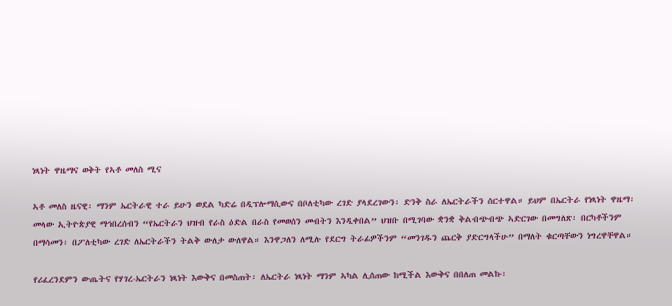ነጻነት ዋዜማና ወቅት የኣቶ መለስ ሚና

ኣቶ መለስ ዜናዊ፡ ማንም ኤርትራዊ ተራ ይሁን ወደል ካድሬ በዲፕሎማሲውና በቦለቲካው ረገድ ያላደረገውን፡ ድንቅ ስራ ለኤርትራችን ሰርተዋል። ይህም በኤርትራ የነጻነት ዋዜማ፡ መላው ኢትዮጵያዊ ማኅበረሰብን “የኤርትራን ህዝብ የራስ ዕድል በራስ የመወሰን መብትን እንዲቀበል” ህዝቡ በሚገባው ቋንቋ ቅልብጭብጭ ኣድርገው በመግለጽ፡ በርካቶችንም በማሳመን፡ በፖለቲካው ረገድ ለኤርትራችን ትልቅ ውለታ ውለዋል። እንዋጋለን ለሚሉ የደርግ ትራፊዎችንም “መንገዱን ጨርቅ ያድርግላችሁ” በማለት ቁርጣቸውን ነግረዋቸዋል።

የሪፈረንደምን ውጤትና የሃገረ-ኤርትራን ነጻነት እውቅና በመስጠት፡ ለኤርትራ ነጻነት ማንም ኣካል ሊሰጠው ከሚችል እውቅና በበለጠ መልኩ፡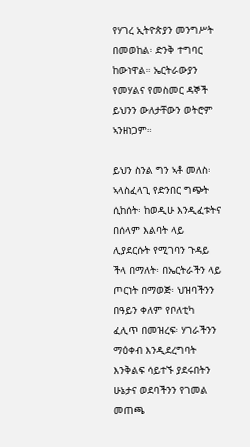የሃገረ ኢትዮጵያን መንግሥት በመወከል፡ ድንቅ ተግባር ከውነዋል። ኤርትራውያን የመሃልና የመስመር ዳኞች ይህንን ውለታቸውን ወትሮም ኣንዘነጋም።

ይህን ስንል ግን ኣቶ መለስ፡ ኣላስፈላጊ የድንበር ግጭት ሲከሰት፡ ከወዲሁ እንዲፈቱትና በሰላም እልባት ላይ ሊያደርሱት የሚገባን ጉዳይ ችላ በማለት፡ በኤርትራችን ላይ ጦርነት በማወጅ፡ ህዝባችንን በዓይን ቀለም የቦለቲካ ፈሊጥ በመዝረፍ፡ ሃገራችንን ማዕቀብ እንዲደረግባት እንቅልፍ ሳይተኙ ያደሩበትን ሁኔታና ወደባችንን የገመል መጠጫ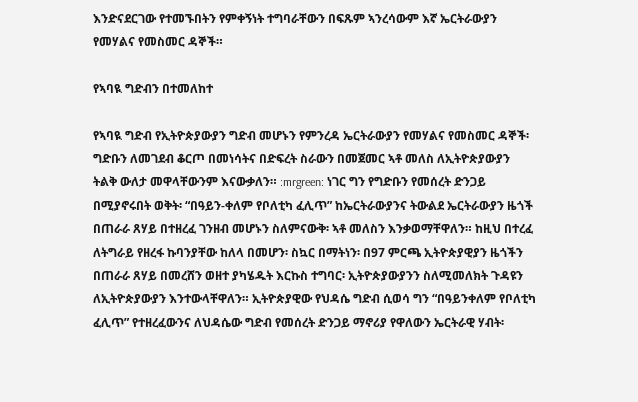እንድናደርገው የተመኙበትን የምቀኝነት ተግባራቸውን በፍጹም ኣንረሳውም እኛ ኤርትራውያን የመሃልና የመስመር ዳኞች።

የኣባዪ ግድብን በተመለከተ

የኣባዪ ግድብ የኢትዮጵያውያን ግድብ መሆኑን የምንረዳ ኤርትራውያን የመሃልና የመስመር ዳኞች፡ ግድቡን ለመገደብ ቆርጦ በመነሳትና በድፍረት ስራውን በመጀመር ኣቶ መለስ ለኢትዮጵያውያን ትልቅ ውለታ መዋላቸውንም እናውቃለን። :mrgreen: ነገር ግን የግድቡን የመሰረት ድንጋይ በሚያኖሩበት ወቅት፡ “በዓይን-ቀለም የቦለቲካ ፈሊጥ” ከኤርትራውያንና ትውልደ ኤርትራውያን ዜጎች በጠራራ ጸሃይ በተዘረፈ ገንዘብ መሆኑን ስለምናውቅ፡ ኣቶ መለስን እንቃወማቸዋለን። ከዚህ በተረፈ ለትግራይ የዘረፋ ኩባንያቸው ከለላ በመሆን፡ ስኳር በማትነን፡ በ97 ምርጫ ኢትዮጵያዊያን ዜጎችን በጠራራ ጸሃይ በመረሸን ወዘተ ያካሄዱት እርኩስ ተግባር፡ ኢትዮጵያውያንን ስለሚመለክት ጉዳዩን ለኢትዮጵያውያን እንተውላቸዋለን። ኢትዮጵያዊው የህዳሴ ግድብ ሲወሳ ግን “በዓይንቀለም የቦለቲካ ፈሊጥ” የተዘረፈውንና ለህዳሴው ግድብ የመሰረት ድንጋይ ማኖሪያ የዋለውን ኤርትራዊ ሃብት፡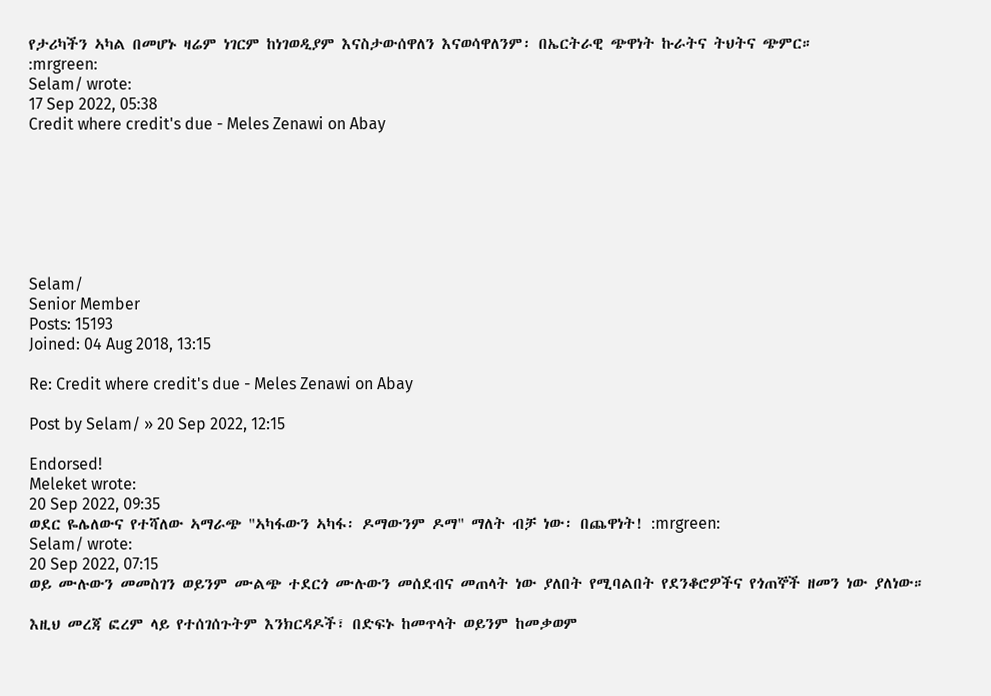የታሪካችን ኣካል በመሆኑ ዛሬም ነገርም ከነገወዲያም እናስታውሰዋለን እናወሳዋለንም፡ በኤርትራዊ ጭዋነት ኩራትና ትህትና ጭምር።
:mrgreen:
Selam/ wrote:
17 Sep 2022, 05:38
Credit where credit's due - Meles Zenawi on Abay







Selam/
Senior Member
Posts: 15193
Joined: 04 Aug 2018, 13:15

Re: Credit where credit's due - Meles Zenawi on Abay

Post by Selam/ » 20 Sep 2022, 12:15

Endorsed!
Meleket wrote:
20 Sep 2022, 09:35
ወደር ዬሌለውና የተሻለው ኣማራጭ "ኣካፋውን ኣካፋ፡ ዶማውንም ዶማ" ማለት ብቻ ነው፡ በጨዋነት! :mrgreen:
Selam/ wrote:
20 Sep 2022, 07:15
ወይ ሙሉውን መመስገን ወይንም ሙልጭ ተደርጎ ሙሉውን መሰደብና መጠላት ነው ያለበት የሚባልበት የደንቆሮዎችና የጎጠኞች ዘመን ነው ያለነው።

እዚህ መረጃ ፎረም ላይ የተሰገሰጉትም እንክርዳዶች፣ በድፍኑ ከመጥላት ወይንም ከመቃወም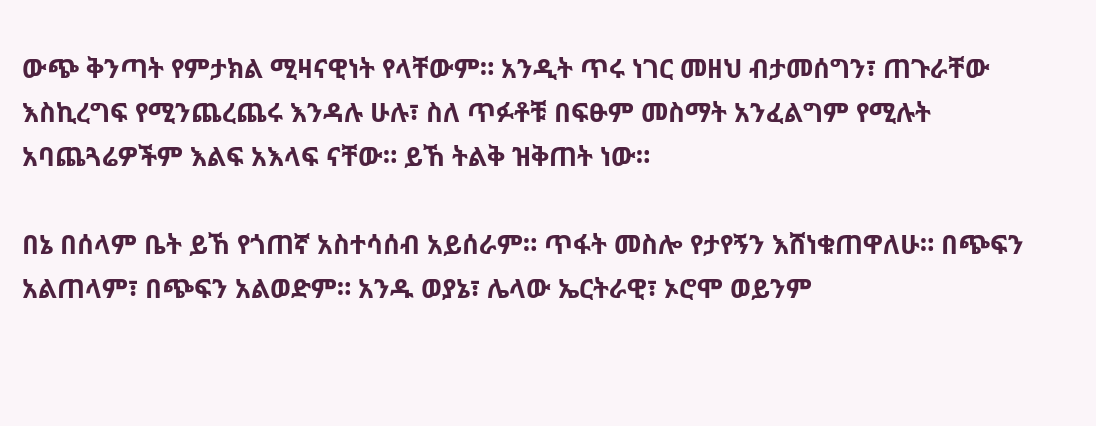ውጭ ቅንጣት የምታክል ሚዛናዊነት የላቸውም። አንዲት ጥሩ ነገር መዘህ ብታመሰግን፣ ጠጉራቸው እስኪረግፍ የሚንጨረጨሩ እንዳሉ ሁሉ፣ ስለ ጥፉቶቹ በፍፁም መስማት አንፈልግም የሚሉት አባጨጓሬዎችም እልፍ አእላፍ ናቸው። ይኸ ትልቅ ዝቅጠት ነው።

በኔ በሰላም ቤት ይኸ የጎጠኛ አስተሳሰብ አይሰራም። ጥፋት መስሎ የታየኝን እሸነቁጠዋለሁ። በጭፍን አልጠላም፣ በጭፍን አልወድም። አንዱ ወያኔ፣ ሌላው ኤርትራዊ፣ ኦሮሞ ወይንም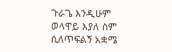ጉራጌ እንዲሁም ወላዋይ እያለ ስም ሲለጥፍልኝ አቋሜ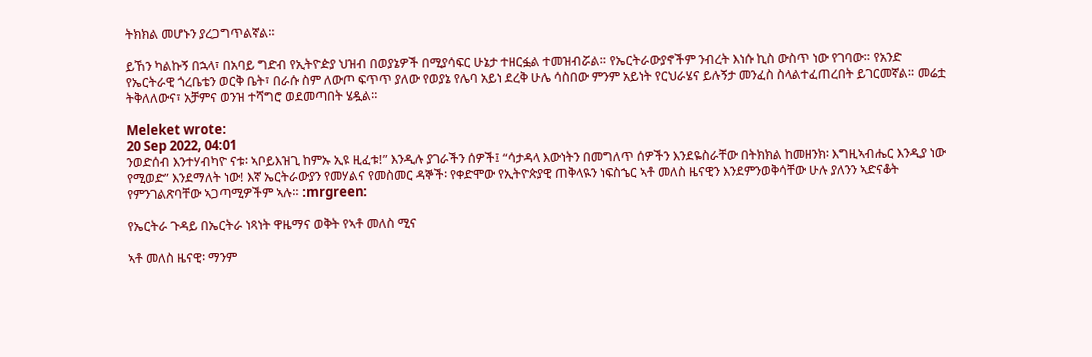ትክክል መሆኑን ያረጋግጥልኛል።

ይኸን ካልኩኝ በኋላ፣ በአባይ ግድብ የኢትዮዽያ ህዝብ በወያኔዎች በሚያሳፍር ሁኔታ ተዘርፏል ተመዝብሯል። የኤርትራውያኖችም ንብረት እነሱ ኪስ ውስጥ ነው የገባው። የአንድ የኤርትራዊ ጎረቤቴን ወርቅ ቤት፣ በራሱ ስም ለውጦ ፍጥጥ ያለው የወያኔ የሌባ አይነ ደረቅ ሁሌ ሳስበው ምንም አይነት የርህራሄና ይሉኝታ መንፈስ ስላልተፈጠረበት ይገርመኛል። መሬቷ ትቅለለውና፣ አቻምና ወንዝ ተሻግሮ ወደመጣበት ሄዷል።

Meleket wrote:
20 Sep 2022, 04:01
ንወድሰብ እንተሃብካዮ ናቱ፡ ኣቦይእዝጊ ከምኡ ኢዩ ዚፈቱ!” እንዲሉ ያገራችን ሰዎች፤ “ሳታዳላ እውነትን በመግለጥ ሰዎችን እንደዬስራቸው በትክክል ከመዘንክ፡ እግዚኣብሔር እንዲያ ነው የሚወድ” እንደማለት ነው! እኛ ኤርትራውያን የመሃልና የመስመር ዳኞች፡ የቀድሞው የኢትዮጵያዊ ጠቅላዪን ነፍስኄር ኣቶ መለስ ዜናዊን እንደምንወቅሳቸው ሁሉ ያለንን ኣድናቆት የምንገልጽባቸው ኣጋጣሚዎችም ኣሉ። :mrgreen:

የኤርትራ ጉዳይ በኤርትራ ነጻነት ዋዜማና ወቅት የኣቶ መለስ ሚና

ኣቶ መለስ ዜናዊ፡ ማንም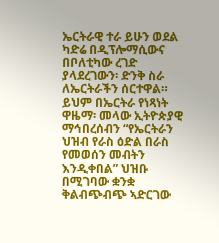ኤርትራዊ ተራ ይሁን ወደል ካድሬ በዲፕሎማሲውና በቦለቲካው ረገድ ያላደረገውን፡ ድንቅ ስራ ለኤርትራችን ሰርተዋል። ይህም በኤርትራ የነጻነት ዋዜማ፡ መላው ኢትዮጵያዊ ማኅበረሰብን “የኤርትራን ህዝብ የራስ ዕድል በራስ የመወሰን መብትን እንዲቀበል” ህዝቡ በሚገባው ቋንቋ ቅልብጭብጭ ኣድርገው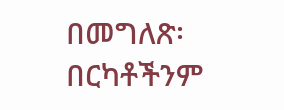በመግለጽ፡ በርካቶችንም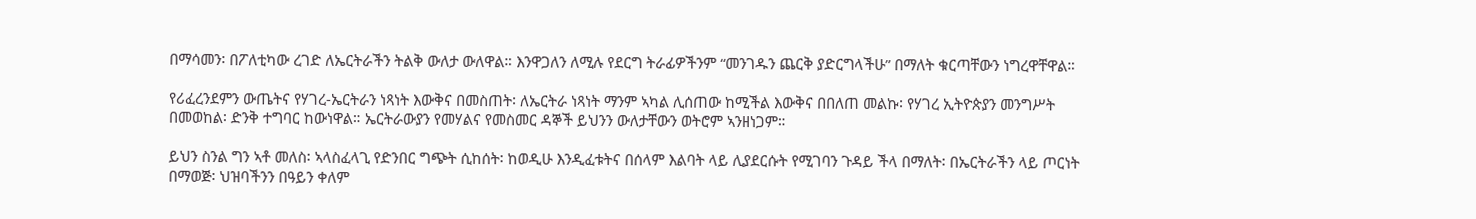በማሳመን፡ በፖለቲካው ረገድ ለኤርትራችን ትልቅ ውለታ ውለዋል። እንዋጋለን ለሚሉ የደርግ ትራፊዎችንም “መንገዱን ጨርቅ ያድርግላችሁ” በማለት ቁርጣቸውን ነግረዋቸዋል።

የሪፈረንደምን ውጤትና የሃገረ-ኤርትራን ነጻነት እውቅና በመስጠት፡ ለኤርትራ ነጻነት ማንም ኣካል ሊሰጠው ከሚችል እውቅና በበለጠ መልኩ፡ የሃገረ ኢትዮጵያን መንግሥት በመወከል፡ ድንቅ ተግባር ከውነዋል። ኤርትራውያን የመሃልና የመስመር ዳኞች ይህንን ውለታቸውን ወትሮም ኣንዘነጋም።

ይህን ስንል ግን ኣቶ መለስ፡ ኣላስፈላጊ የድንበር ግጭት ሲከሰት፡ ከወዲሁ እንዲፈቱትና በሰላም እልባት ላይ ሊያደርሱት የሚገባን ጉዳይ ችላ በማለት፡ በኤርትራችን ላይ ጦርነት በማወጅ፡ ህዝባችንን በዓይን ቀለም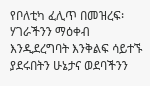የቦለቲካ ፈሊጥ በመዝረፍ፡ ሃገራችንን ማዕቀብ እንዲደረግባት እንቅልፍ ሳይተኙ ያደሩበትን ሁኔታና ወደባችንን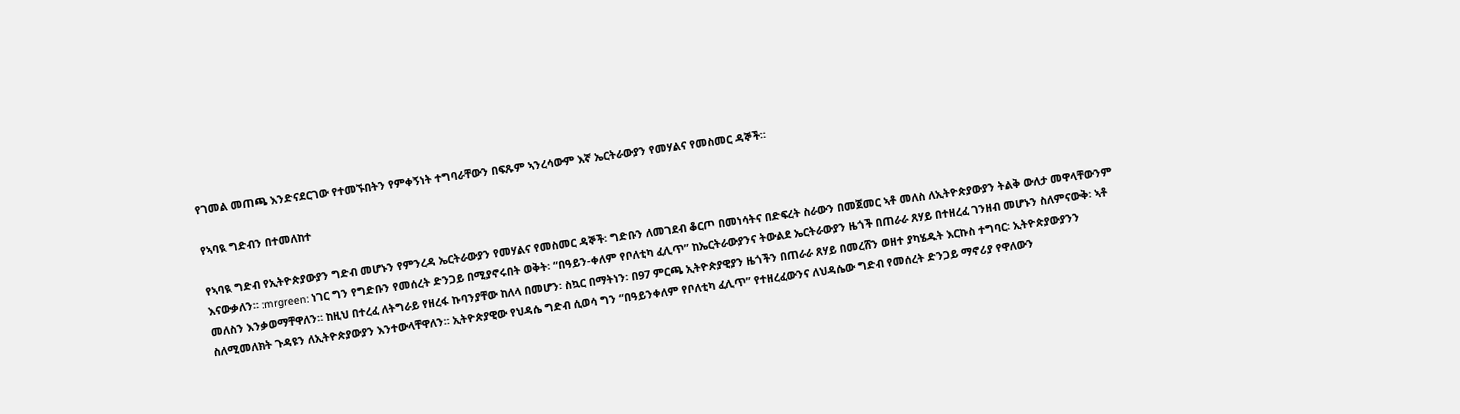የገመል መጠጫ እንድናደርገው የተመኙበትን የምቀኝነት ተግባራቸውን በፍጹም ኣንረሳውም እኛ ኤርትራውያን የመሃልና የመስመር ዳኞች።

የኣባዪ ግድብን በተመለከተ

የኣባዪ ግድብ የኢትዮጵያውያን ግድብ መሆኑን የምንረዳ ኤርትራውያን የመሃልና የመስመር ዳኞች፡ ግድቡን ለመገደብ ቆርጦ በመነሳትና በድፍረት ስራውን በመጀመር ኣቶ መለስ ለኢትዮጵያውያን ትልቅ ውለታ መዋላቸውንም እናውቃለን። :mrgreen: ነገር ግን የግድቡን የመሰረት ድንጋይ በሚያኖሩበት ወቅት፡ “በዓይን-ቀለም የቦለቲካ ፈሊጥ” ከኤርትራውያንና ትውልደ ኤርትራውያን ዜጎች በጠራራ ጸሃይ በተዘረፈ ገንዘብ መሆኑን ስለምናውቅ፡ ኣቶ መለስን እንቃወማቸዋለን። ከዚህ በተረፈ ለትግራይ የዘረፋ ኩባንያቸው ከለላ በመሆን፡ ስኳር በማትነን፡ በ97 ምርጫ ኢትዮጵያዊያን ዜጎችን በጠራራ ጸሃይ በመረሸን ወዘተ ያካሄዱት እርኩስ ተግባር፡ ኢትዮጵያውያንን ስለሚመለክት ጉዳዩን ለኢትዮጵያውያን እንተውላቸዋለን። ኢትዮጵያዊው የህዳሴ ግድብ ሲወሳ ግን “በዓይንቀለም የቦለቲካ ፈሊጥ” የተዘረፈውንና ለህዳሴው ግድብ የመሰረት ድንጋይ ማኖሪያ የዋለውን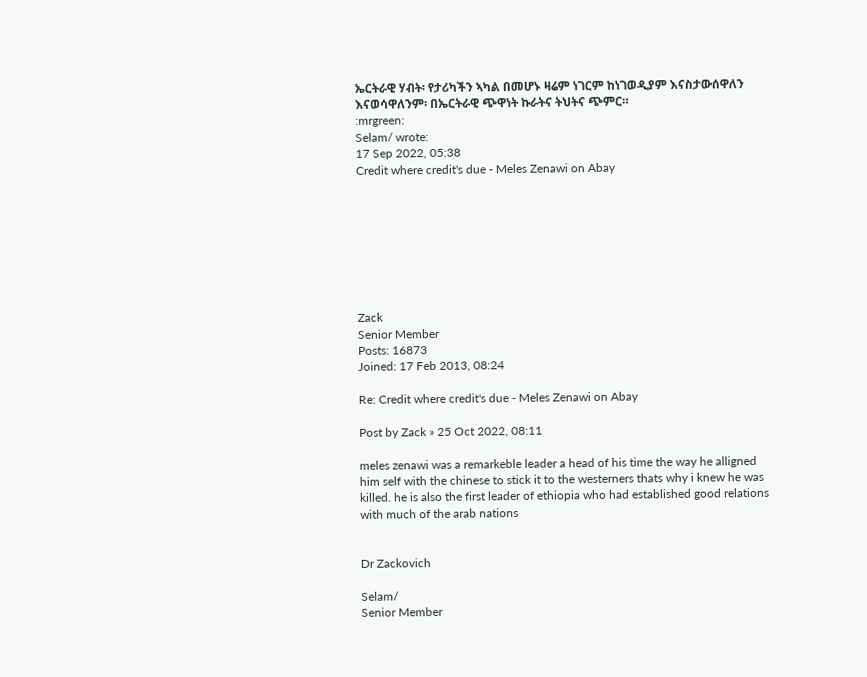ኤርትራዊ ሃብት፡ የታሪካችን ኣካል በመሆኑ ዛሬም ነገርም ከነገወዲያም እናስታውሰዋለን እናወሳዋለንም፡ በኤርትራዊ ጭዋነት ኩራትና ትህትና ጭምር።
:mrgreen:
Selam/ wrote:
17 Sep 2022, 05:38
Credit where credit's due - Meles Zenawi on Abay








Zack
Senior Member
Posts: 16873
Joined: 17 Feb 2013, 08:24

Re: Credit where credit's due - Meles Zenawi on Abay

Post by Zack » 25 Oct 2022, 08:11

meles zenawi was a remarkeble leader a head of his time the way he alligned him self with the chinese to stick it to the westerners thats why i knew he was killed. he is also the first leader of ethiopia who had established good relations with much of the arab nations


Dr Zackovich

Selam/
Senior Member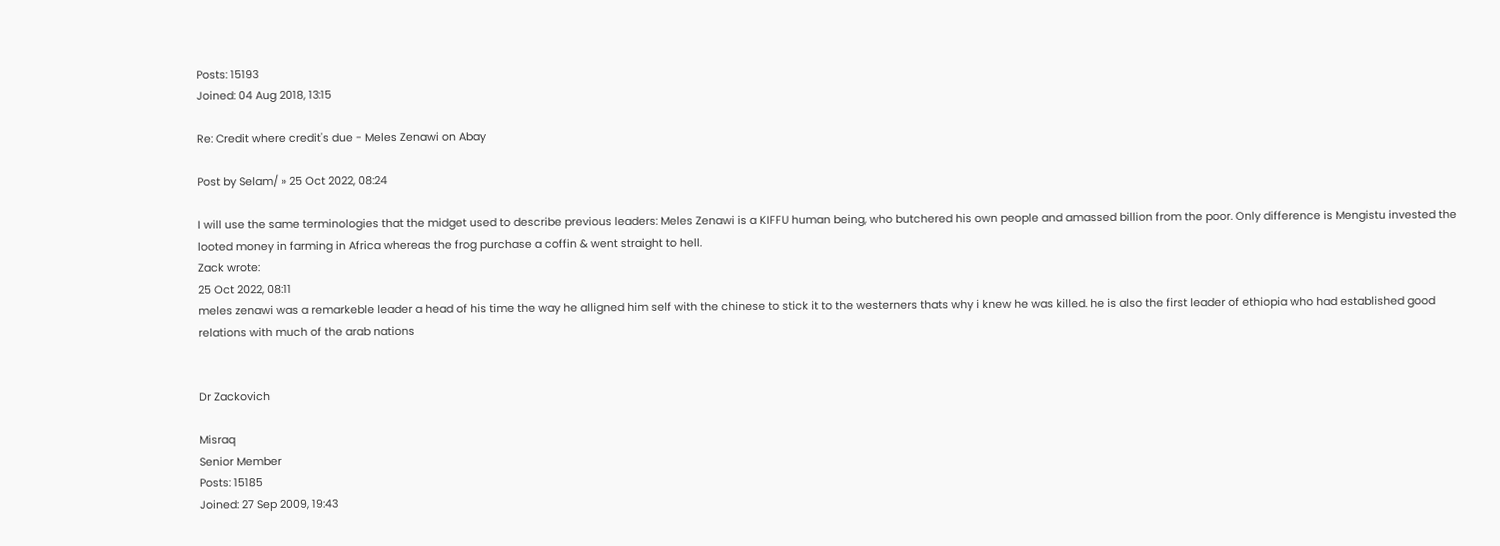Posts: 15193
Joined: 04 Aug 2018, 13:15

Re: Credit where credit's due - Meles Zenawi on Abay

Post by Selam/ » 25 Oct 2022, 08:24

I will use the same terminologies that the midget used to describe previous leaders: Meles Zenawi is a KIFFU human being, who butchered his own people and amassed billion from the poor. Only difference is Mengistu invested the looted money in farming in Africa whereas the frog purchase a coffin & went straight to hell.
Zack wrote:
25 Oct 2022, 08:11
meles zenawi was a remarkeble leader a head of his time the way he alligned him self with the chinese to stick it to the westerners thats why i knew he was killed. he is also the first leader of ethiopia who had established good relations with much of the arab nations


Dr Zackovich

Misraq
Senior Member
Posts: 15185
Joined: 27 Sep 2009, 19:43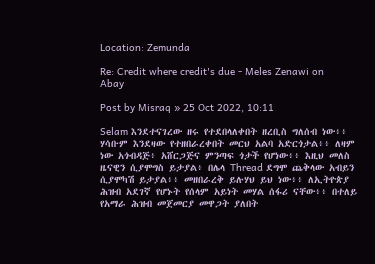Location: Zemunda

Re: Credit where credit's due - Meles Zenawi on Abay

Post by Misraq » 25 Oct 2022, 10:11

Selam እንደተናገረው ዘሩ የተደበላለቀበት ዘረቢስ ግለሰብ ነው፥፥ ሃሳቡም እንደዛው የተዘበራረቀበት መርህ አልባ አድርጎታል፥፥ ለዛም ነው አጎብዳጅ፥ አሸርጋጅና ምንጣፍ ጎታች የሆነው፥፥ እዚህ መለስ ዜናዊን ሲያሞግስ ይታያል፥ በሌላ Thread ደግሞ ጨቅላው አብይን ሲያሞካሽ ይታያል፥፥ መዘበራረቅ ይሉሃህ ይህ ነው፥፥ ለኢትዮጵያ ሕዝብ አደገኛ የሆኑት የሰላም አይነት መሃል ሰፋሪ ናቸው፥፥ በተለይ የአማራ ሕዝብ መጀመርያ መዋጋት ያለበት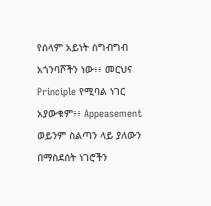የሰላም አይነት ስግብግብ አጎንባሾችን ነው፥፥ መርህና Principle የሚባል ነገር አያውቁም፥፥ Appeasement ወይንም ስልጣን ላይ ያለውን በማስደሰት ነገሮችን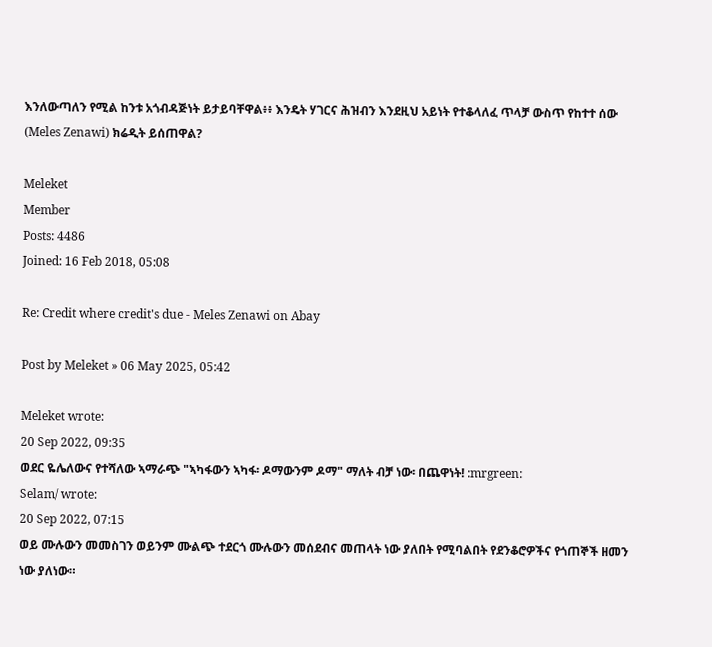እንለውጣለን የሚል ከንቱ አጎብዳጅነት ይታይባቸዋል፥፥ እንዴት ሃገርና ሕዝብን እንደዚህ አይነት የተቆላለፈ ጥላቻ ውስጥ የከተተ ሰው (Meles Zenawi) ክሬዲት ይሰጠዋል?

Meleket
Member
Posts: 4486
Joined: 16 Feb 2018, 05:08

Re: Credit where credit's due - Meles Zenawi on Abay

Post by Meleket » 06 May 2025, 05:42

Meleket wrote:
20 Sep 2022, 09:35
ወደር ዬሌለውና የተሻለው ኣማራጭ "ኣካፋውን ኣካፋ፡ ዶማውንም ዶማ" ማለት ብቻ ነው፡ በጨዋነት! :mrgreen:
Selam/ wrote:
20 Sep 2022, 07:15
ወይ ሙሉውን መመስገን ወይንም ሙልጭ ተደርጎ ሙሉውን መሰደብና መጠላት ነው ያለበት የሚባልበት የደንቆሮዎችና የጎጠኞች ዘመን ነው ያለነው።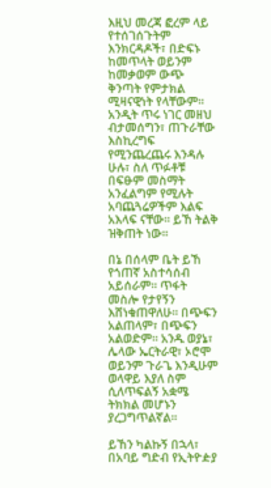እዚህ መረጃ ፎረም ላይ የተሰገሰጉትም እንክርዳዶች፣ በድፍኑ ከመጥላት ወይንም ከመቃወም ውጭ ቅንጣት የምታክል ሚዛናዊነት የላቸውም። አንዲት ጥሩ ነገር መዘህ ብታመሰግን፣ ጠጉራቸው እስኪረግፍ የሚንጨረጨሩ እንዳሉ ሁሉ፣ ስለ ጥፉቶቹ በፍፁም መስማት አንፈልግም የሚሉት አባጨጓሬዎችም እልፍ አእላፍ ናቸው። ይኸ ትልቅ ዝቅጠት ነው።

በኔ በሰላም ቤት ይኸ የጎጠኛ አስተሳሰብ አይሰራም። ጥፋት መስሎ የታየኝን እሸነቁጠዋለሁ። በጭፍን አልጠላም፣ በጭፍን አልወድም። አንዱ ወያኔ፣ ሌላው ኤርትራዊ፣ ኦሮሞ ወይንም ጉራጌ እንዲሁም ወላዋይ እያለ ስም ሲለጥፍልኝ አቋሜ ትክክል መሆኑን ያረጋግጥልኛል።

ይኸን ካልኩኝ በኋላ፣ በአባይ ግድብ የኢትዮዽያ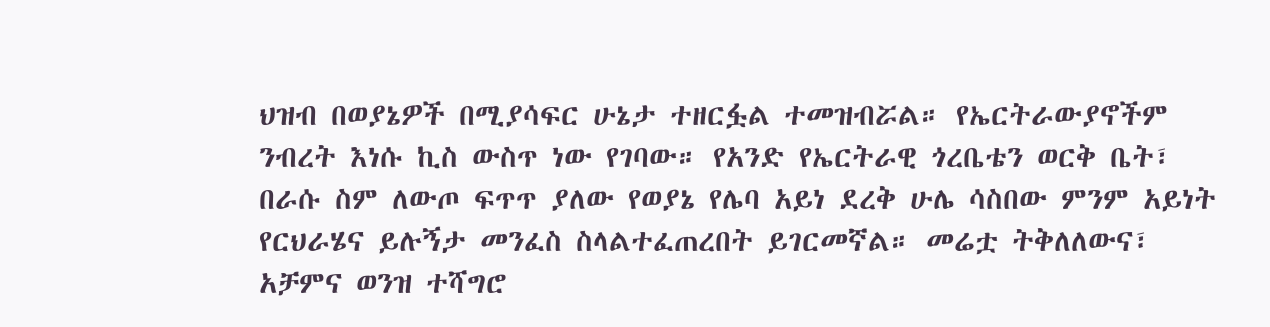ህዝብ በወያኔዎች በሚያሳፍር ሁኔታ ተዘርፏል ተመዝብሯል። የኤርትራውያኖችም ንብረት እነሱ ኪስ ውስጥ ነው የገባው። የአንድ የኤርትራዊ ጎረቤቴን ወርቅ ቤት፣ በራሱ ስም ለውጦ ፍጥጥ ያለው የወያኔ የሌባ አይነ ደረቅ ሁሌ ሳስበው ምንም አይነት የርህራሄና ይሉኝታ መንፈስ ስላልተፈጠረበት ይገርመኛል። መሬቷ ትቅለለውና፣ አቻምና ወንዝ ተሻግሮ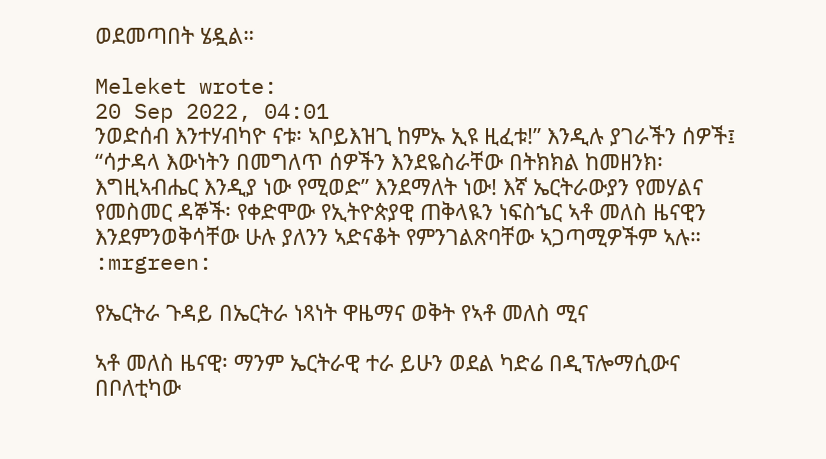ወደመጣበት ሄዷል።

Meleket wrote:
20 Sep 2022, 04:01
ንወድሰብ እንተሃብካዮ ናቱ፡ ኣቦይእዝጊ ከምኡ ኢዩ ዚፈቱ!” እንዲሉ ያገራችን ሰዎች፤ “ሳታዳላ እውነትን በመግለጥ ሰዎችን እንደዬስራቸው በትክክል ከመዘንክ፡ እግዚኣብሔር እንዲያ ነው የሚወድ” እንደማለት ነው! እኛ ኤርትራውያን የመሃልና የመስመር ዳኞች፡ የቀድሞው የኢትዮጵያዊ ጠቅላዪን ነፍስኄር ኣቶ መለስ ዜናዊን እንደምንወቅሳቸው ሁሉ ያለንን ኣድናቆት የምንገልጽባቸው ኣጋጣሚዎችም ኣሉ። :mrgreen:

የኤርትራ ጉዳይ በኤርትራ ነጻነት ዋዜማና ወቅት የኣቶ መለስ ሚና

ኣቶ መለስ ዜናዊ፡ ማንም ኤርትራዊ ተራ ይሁን ወደል ካድሬ በዲፕሎማሲውና በቦለቲካው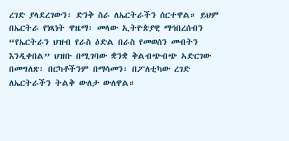ረገድ ያላደረገውን፡ ድንቅ ስራ ለኤርትራችን ሰርተዋል። ይህም በኤርትራ የነጻነት ዋዜማ፡ መላው ኢትዮጵያዊ ማኅበረሰብን “የኤርትራን ህዝብ የራስ ዕድል በራስ የመወሰን መብትን እንዲቀበል” ህዝቡ በሚገባው ቋንቋ ቅልብጭብጭ ኣድርገው በመግለጽ፡ በርካቶችንም በማሳመን፡ በፖለቲካው ረገድ ለኤርትራችን ትልቅ ውለታ ውለዋል።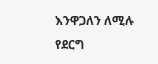እንዋጋለን ለሚሉ የደርግ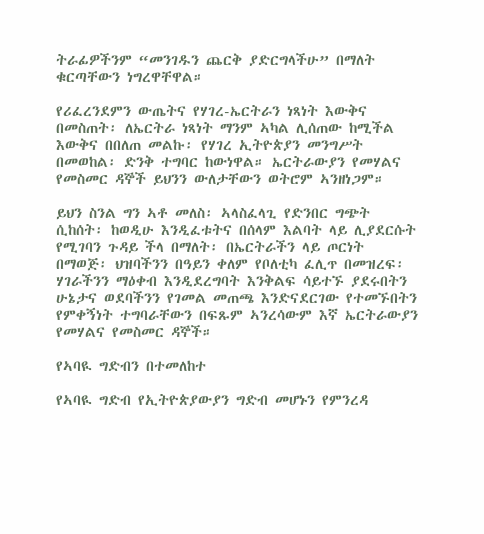ትራፊዎችንም “መንገዱን ጨርቅ ያድርግላችሁ” በማለት ቁርጣቸውን ነግረዋቸዋል።

የሪፈረንደምን ውጤትና የሃገረ-ኤርትራን ነጻነት እውቅና በመስጠት፡ ለኤርትራ ነጻነት ማንም ኣካል ሊሰጠው ከሚችል እውቅና በበለጠ መልኩ፡ የሃገረ ኢትዮጵያን መንግሥት በመወከል፡ ድንቅ ተግባር ከውነዋል። ኤርትራውያን የመሃልና የመስመር ዳኞች ይህንን ውለታቸውን ወትሮም ኣንዘነጋም።

ይህን ስንል ግን ኣቶ መለስ፡ ኣላስፈላጊ የድንበር ግጭት ሲከሰት፡ ከወዲሁ እንዲፈቱትና በሰላም እልባት ላይ ሊያደርሱት የሚገባን ጉዳይ ችላ በማለት፡ በኤርትራችን ላይ ጦርነት በማወጅ፡ ህዝባችንን በዓይን ቀለም የቦለቲካ ፈሊጥ በመዝረፍ፡ ሃገራችንን ማዕቀብ እንዲደረግባት እንቅልፍ ሳይተኙ ያደሩበትን ሁኔታና ወደባችንን የገመል መጠጫ እንድናደርገው የተመኙበትን የምቀኝነት ተግባራቸውን በፍጹም ኣንረሳውም እኛ ኤርትራውያን የመሃልና የመስመር ዳኞች።

የኣባዪ ግድብን በተመለከተ

የኣባዪ ግድብ የኢትዮጵያውያን ግድብ መሆኑን የምንረዳ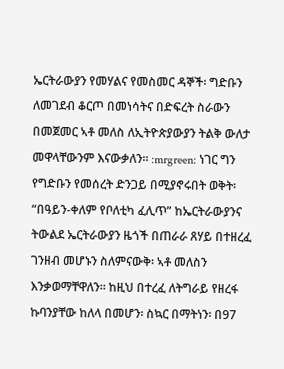ኤርትራውያን የመሃልና የመስመር ዳኞች፡ ግድቡን ለመገደብ ቆርጦ በመነሳትና በድፍረት ስራውን በመጀመር ኣቶ መለስ ለኢትዮጵያውያን ትልቅ ውለታ መዋላቸውንም እናውቃለን። :mrgreen: ነገር ግን የግድቡን የመሰረት ድንጋይ በሚያኖሩበት ወቅት፡ “በዓይን-ቀለም የቦለቲካ ፈሊጥ” ከኤርትራውያንና ትውልደ ኤርትራውያን ዜጎች በጠራራ ጸሃይ በተዘረፈ ገንዘብ መሆኑን ስለምናውቅ፡ ኣቶ መለስን እንቃወማቸዋለን። ከዚህ በተረፈ ለትግራይ የዘረፋ ኩባንያቸው ከለላ በመሆን፡ ስኳር በማትነን፡ በ97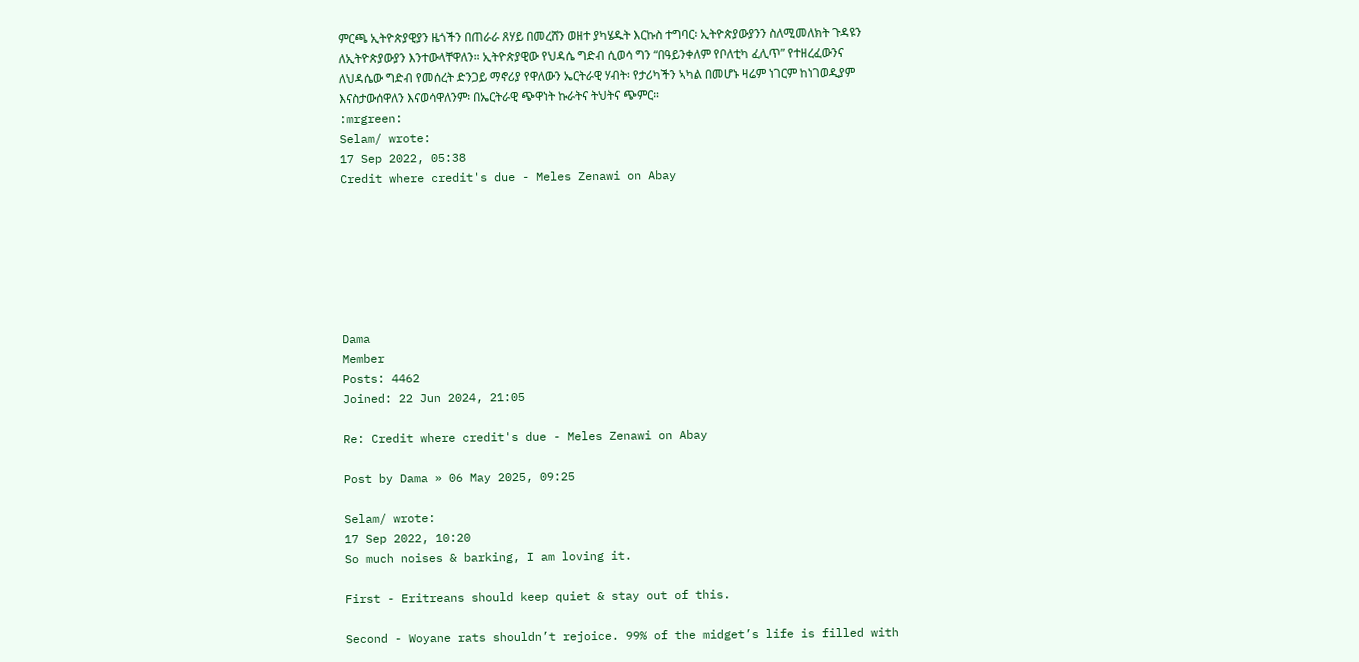ምርጫ ኢትዮጵያዊያን ዜጎችን በጠራራ ጸሃይ በመረሸን ወዘተ ያካሄዱት እርኩስ ተግባር፡ ኢትዮጵያውያንን ስለሚመለክት ጉዳዩን ለኢትዮጵያውያን እንተውላቸዋለን። ኢትዮጵያዊው የህዳሴ ግድብ ሲወሳ ግን “በዓይንቀለም የቦለቲካ ፈሊጥ” የተዘረፈውንና ለህዳሴው ግድብ የመሰረት ድንጋይ ማኖሪያ የዋለውን ኤርትራዊ ሃብት፡ የታሪካችን ኣካል በመሆኑ ዛሬም ነገርም ከነገወዲያም እናስታውሰዋለን እናወሳዋለንም፡ በኤርትራዊ ጭዋነት ኩራትና ትህትና ጭምር።
:mrgreen:
Selam/ wrote:
17 Sep 2022, 05:38
Credit where credit's due - Meles Zenawi on Abay







Dama
Member
Posts: 4462
Joined: 22 Jun 2024, 21:05

Re: Credit where credit's due - Meles Zenawi on Abay

Post by Dama » 06 May 2025, 09:25

Selam/ wrote:
17 Sep 2022, 10:20
So much noises & barking, I am loving it.

First - Eritreans should keep quiet & stay out of this.

Second - Woyane rats shouldn’t rejoice. 99% of the midget’s life is filled with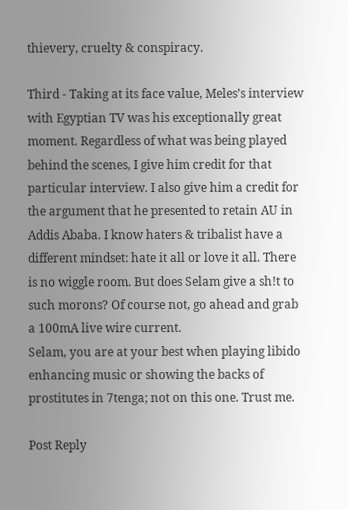thievery, cruelty & conspiracy.

Third - Taking at its face value, Meles’s interview with Egyptian TV was his exceptionally great moment. Regardless of what was being played behind the scenes, I give him credit for that particular interview. I also give him a credit for the argument that he presented to retain AU in Addis Ababa. I know haters & tribalist have a different mindset: hate it all or love it all. There is no wiggle room. But does Selam give a sh!t to such morons? Of course not, go ahead and grab a 100mA live wire current.
Selam, you are at your best when playing libido enhancing music or showing the backs of prostitutes in 7tenga; not on this one. Trust me.

Post Reply